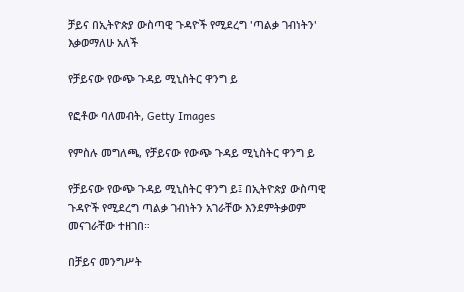ቻይና በኢትዮጵያ ውስጣዊ ጉዳዮች የሚደረግ 'ጣልቃ ገብነትን' እቃወማለሁ አለች

የቻይናው የውጭ ጉዳይ ሚኒስትር ዋንግ ይ

የፎቶው ባለመብት, Getty Images

የምስሉ መግለጫ, የቻይናው የውጭ ጉዳይ ሚኒስትር ዋንግ ይ

የቻይናው የውጭ ጉዳይ ሚኒስትር ዋንግ ይ፤ በኢትዮጵያ ውስጣዊ ጉዳዮች የሚደረግ ጣልቃ ገብነትን አገራቸው እንደምትቃወም መናገራቸው ተዘገበ።

በቻይና መንግሥት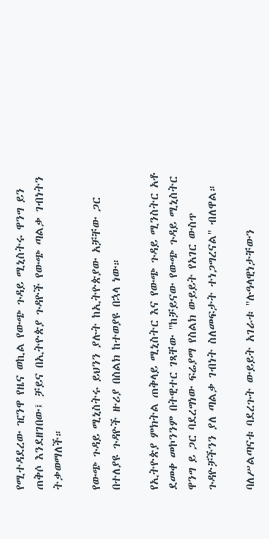የሚተዳደረው ዢንዋ የዜና ወኪል የውጭ ጉዳይ ሚኒስትሩ ዋንግ ይን ጠቅሶ እንደዘገበው፤ ቻይና በኢትዮጵያ ጉዳዮች የውጭ ጣልቃ ገብነትን ትቃወማለች።

የውጭ ጉዳይ ሚኒስትሩ ይህንን ያሉት ከኢትዮጵያው አቻቸው ጋር በተለያዩ ጉዳዮች ዙሪያ በስልክ ከተወያዩ በኋላ ነው።

የኢትዮጵያ ምክትል ጠቅላይ ሚኒስትር እና የውጭ ጉዳይ ሚንስትር አቶ ደመቀ መኮንንም በትዊተር ገጻቸው "ከቻይናው የውጭ ጉዳይ ሚኒስትር ዋንግ ይ ጋር ባደረግነው ፍሬያማ የስልክ ውይይት የአገር ውስጥ ጉዳዮቻችንን ያለ ጣልቃ ገብነት ስለመፍታት ተነጋግረናል" ብለዋል።

ባለሥልጣናቱ ባደረጉት ውይይት አገራቱ "ሉዓላዊነታቸውን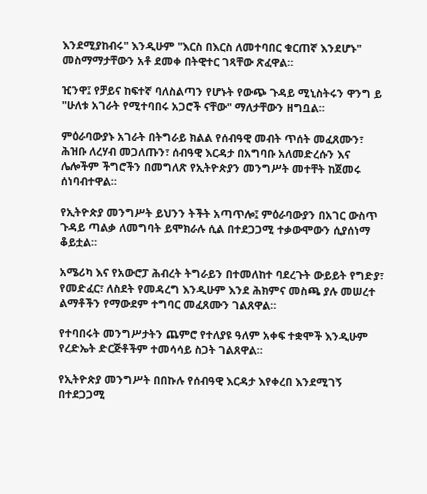እንደሚያከብሩ" እንዲሁም "እርስ በእርስ ለመተባበር ቁርጠኛ እንደሆኑ" መስማማታቸውን አቶ ደመቀ በትዊተር ገጻቸው ጽፈዋል።

ዢንዋ፤ የቻይና ከፍተኛ ባለስልጣን የሆኑት የውጭ ጉዳይ ሚኒስትሩን ዋንግ ይ "ሁለቱ አገራት የሚተባበሩ አጋሮች ናቸው" ማለታቸውን ዘግቧል።

ምዕራባውያኑ አገራት በትግራይ ክልል የሰብዓዊ መብት ጥሰት መፈጸሙን፣ ሕዝቡ ለረሃብ መጋለጡን፣ ሰብዓዊ እርዳታ በአግባቡ አለመድረሱን እና ሌሎችም ችግሮችን በመግለጽ የኢትዮጵያን መንግሥት መተቸት ከጀመሩ ሰነባብተዋል።

የኢትዮጵያ መንግሥት ይህንን ትችት አጣጥሎ፤ ምዕራባውያን በአገር ውስጥ ጉዳይ ጣልቃ ለመግባት ይሞክራሉ ሲል በተደጋጋሚ ተቃውሞውን ሲያሰነማ ቆይቷል።

አሜሪካ እና የአውሮፓ ሕብረት ትግራይን በተመለከተ ባደረጉት ውይይት የግድያ፣ የመድፈር፣ ለስደት የመዳረግ እንዲሁም እንደ ሕክምና መስጫ ያሉ መሠረተ ልማቶችን የማውደም ተግባር መፈጸሙን ገልጸዋል።

የተባበሩት መንግሥታትን ጨምሮ የተለያዩ ዓለም አቀፍ ተቋሞች እንዲሁም የረድኤት ድርጅቶችም ተመሳሳይ ስጋት ገልጸዋል።

የኢትዮጵያ መንግሥት በበኩሉ የሰብዓዊ እርዳታ እየቀረበ እንደሚገኝ በተደጋጋሚ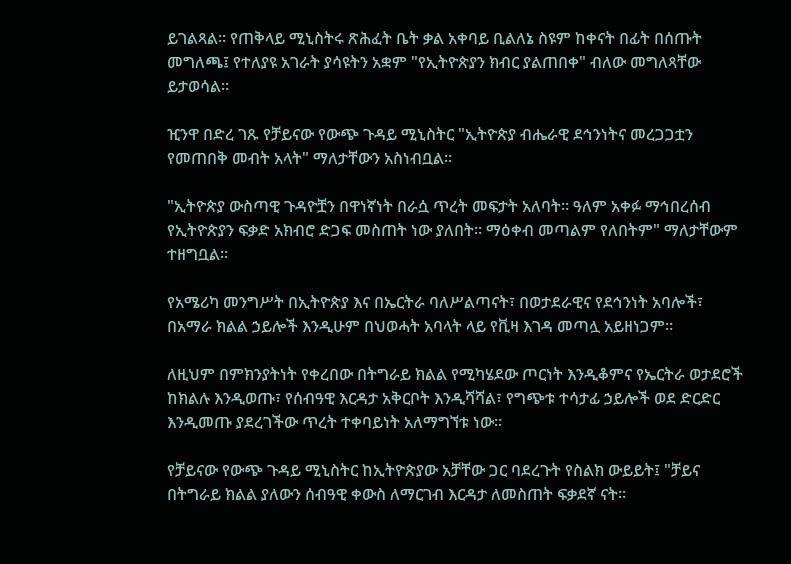ይገልጻል። የጠቅላይ ሚኒስትሩ ጽሕፈት ቤት ቃል አቀባይ ቢልለኔ ስዩም ከቀናት በፊት በሰጡት መግለጫ፤ የተለያዩ አገራት ያሳዩትን አቋም "የኢትዮጵያን ክብር ያልጠበቀ" ብለው መግለጻቸው ይታወሳል።

ዢንዋ በድረ ገጹ የቻይናው የውጭ ጉዳይ ሚኒስትር "ኢትዮጵያ ብሔራዊ ደኅንነትና መረጋጋቷን የመጠበቅ መብት አላት" ማለታቸውን አስነብቧል።

"ኢትዮጵያ ውስጣዊ ጉዳዮቿን በዋነኛነት በራሷ ጥረት መፍታት አለባት። ዓለም አቀፉ ማኅበረሰብ የኢትዮጵያን ፍቃድ አክብሮ ድጋፍ መስጠት ነው ያለበት። ማዕቀብ መጣልም የለበትም" ማለታቸውም ተዘግቧል።

የአሜሪካ መንግሥት በኢትዮጵያ እና በኤርትራ ባለሥልጣናት፣ በወታደራዊና የደኅንነት አባሎች፣ በአማራ ክልል ኃይሎች እንዲሁም በህወሓት አባላት ላይ የቪዛ እገዳ መጣሏ አይዘነጋም።

ለዚህም በምክንያትነት የቀረበው በትግራይ ክልል የሚካሄደው ጦርነት እንዲቆምና የኤርትራ ወታደሮች ከክልሉ እንዲወጡ፣ የሰብዓዊ እርዳታ አቅርቦት እንዲሻሻል፣ የግጭቱ ተሳታፊ ኃይሎች ወደ ድርድር እንዲመጡ ያደረገችው ጥረት ተቀባይነት አለማግኘቱ ነው።

የቻይናው የውጭ ጉዳይ ሚኒስትር ከኢትዮጵያው አቻቸው ጋር ባደረጉት የስልክ ውይይት፤ "ቻይና በትግራይ ክልል ያለውን ሰብዓዊ ቀውስ ለማርገብ እርዳታ ለመስጠት ፍቃደኛ ናት።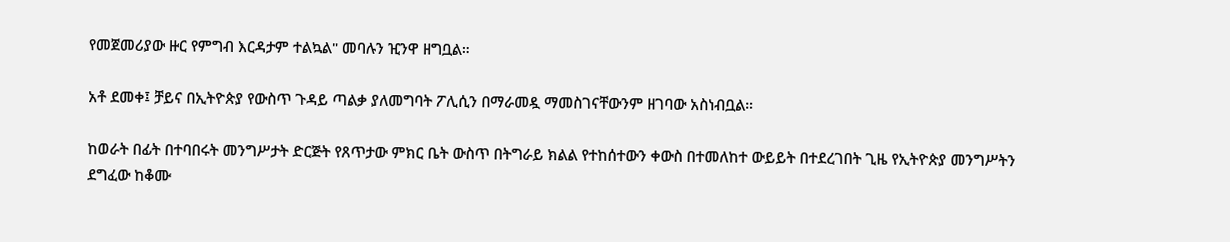የመጀመሪያው ዙር የምግብ እርዳታም ተልኳል" መባሉን ዢንዋ ዘግቧል።

አቶ ደመቀ፤ ቻይና በኢትዮጵያ የውስጥ ጉዳይ ጣልቃ ያለመግባት ፖሊሲን በማራመዷ ማመስገናቸውንም ዘገባው አስነብቧል።

ከወራት በፊት በተባበሩት መንግሥታት ድርጅት የጸጥታው ምክር ቤት ውስጥ በትግራይ ክልል የተከሰተውን ቀውስ በተመለከተ ውይይት በተደረገበት ጊዜ የኢትዮጵያ መንግሥትን ደግፈው ከቆሙ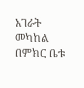አገራት መካከል በምክር ቤቱ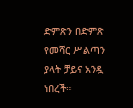ድምጽን በድምጽ የመሻር ሥልጣን ያላት ቻይና አንዷ ነበረች።